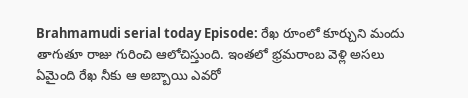Brahmamudi serial today Episode: రేఖ రూంలో కూర్చుని మందు తాగుతూ రాజు గురించి ఆలోచిస్తుంది. ఇంతలో భ్రమరాంబ వెళ్లి అసలు ఏమైంది రేఖ నీకు ఆ అబ్బాయి ఎవరో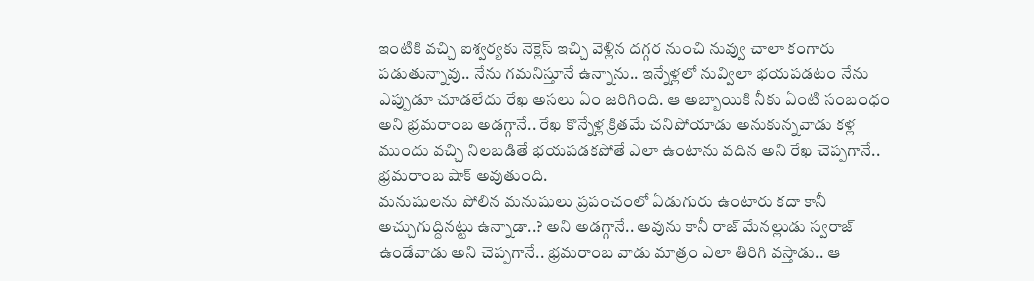ఇంటికి వచ్చి ఐశ్వర్యకు నెక్లెస్ ఇచ్చి వెళ్లిన దగ్గర నుంచి నువ్వు చాలా కంగారు పడుతున్నావు.. నేను గమనిస్తూనే ఉన్నాను.. ఇన్నేళ్లలో నువ్విలా భయపడటం నేను ఎప్పుడూ చూడలేదు రేఖ అసలు ఏం జరిగింది. ఆ అబ్బాయికి నీకు ఏంటి సంబంధం అని భ్రమరాంబ అడగ్గానే.. రేఖ కొన్నేళ్ల క్రితమే చనిపోయాడు అనుకున్నవాడు కళ్ల ముందు వచ్చి నిలబడితే భయపడకపోతే ఎలా ఉంటాను వదిన అని రేఖ చెప్పగానే.. భ్రమరాంబ షాక్ అవుతుంది.
మనుషులను పోలిన మనుషులు ప్రపంచంలో ఏడుగురు ఉంటారు కదా కానీ అచ్చుగుద్దినట్టు ఉన్నాడా..? అని అడగ్గానే.. అవును కానీ రాజ్ మేనల్లుడు స్వరాజ్ ఉండేవాడు అని చెప్పగానే.. భ్రమరాంబ వాడు మాత్రం ఎలా తిరిగి వస్తాడు.. ఆ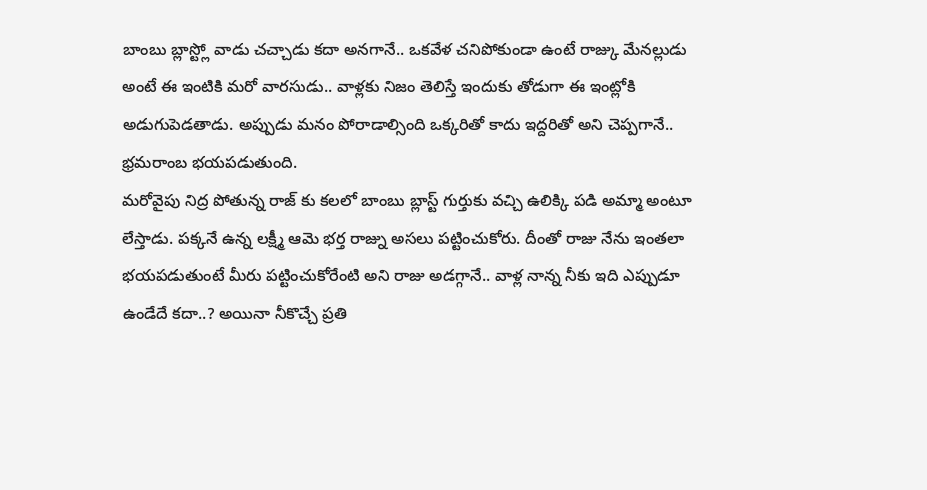బాంబు బ్లాస్ట్లో వాడు చచ్చాడు కదా అనగానే.. ఒకవేళ చనిపోకుండా ఉంటే రాజ్కు మేనల్లుడు అంటే ఈ ఇంటికి మరో వారసుడు.. వాళ్లకు నిజం తెలిస్తే ఇందుకు తోడుగా ఈ ఇంట్లోకి అడుగుపెడతాడు. అప్పుడు మనం పోరాడాల్సింది ఒక్కరితో కాదు ఇద్దరితో అని చెప్పగానే.. భ్రమరాంబ భయపడుతుంది.
మరోవైపు నిద్ర పోతున్న రాజ్ కు కలలో బాంబు బ్లాస్ట్ గుర్తుకు వచ్చి ఉలిక్కి పడి అమ్మా అంటూ లేస్తాడు. పక్కనే ఉన్న లక్ష్మీ ఆమె భర్త రాజ్ను అసలు పట్టించుకోరు. దీంతో రాజు నేను ఇంతలా భయపడుతుంటే మీరు పట్టించుకోరేంటి అని రాజు అడగ్గానే.. వాళ్ల నాన్న నీకు ఇది ఎప్పుడూ ఉండేదే కదా..? అయినా నీకొచ్చే ప్రతి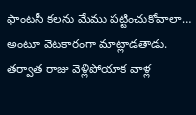ఫాంటసీ కలను మేము పట్టించుకోవాలా… అంటూ వెటకారంగా మాట్లాడతాడు. తర్వాత రాజు వెళ్లిపోయాక వాళ్ల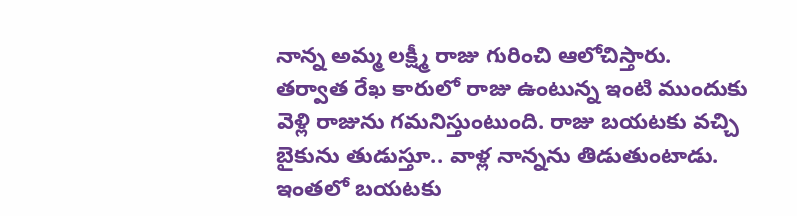నాన్న అమ్మ లక్ష్మీ రాజు గురించి ఆలోచిస్తారు.
తర్వాత రేఖ కారులో రాజు ఉంటున్న ఇంటి ముందుకు వెళ్లి రాజును గమనిస్తుంటుంది. రాజు బయటకు వచ్చి బైకును తుడుస్తూ.. వాళ్ల నాన్నను తిడుతుంటాడు. ఇంతలో బయటకు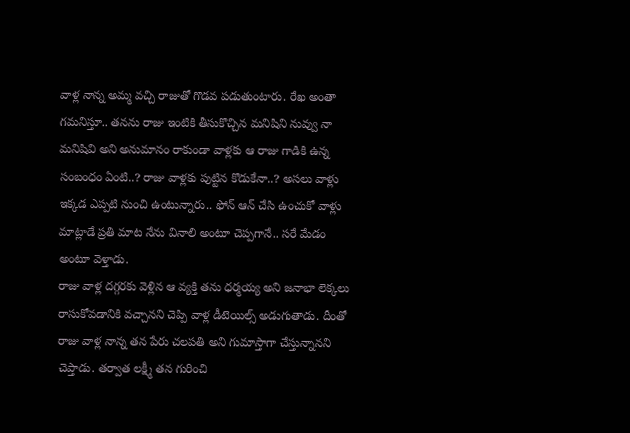వాళ్ల నాన్న అమ్మ వచ్చి రాజుతో గొడవ పడుతుంటారు. రేఖ అంతా గమనిస్తూ.. తనను రాజు ఇంటికి తీసుకొచ్చిన మనిషిని నువ్వు నా మనిషివి అని అనుమానం రాకుండా వాళ్లకు ఆ రాజు గాడికి ఉన్న సంబంధం ఏంటి..? రాజు వాళ్లకు పుట్టిన కొడుకేనా..? అసలు వాళ్లు ఇక్కడ ఎప్పటి నుంచి ఉంటున్నారు.. ఫోన్ ఆన్ చేసి ఉంచుకో వాళ్లు మాట్లాడే ప్రతి మాట నేను వినాలి అంటూ చెప్పగానే.. సరే మేడం అంటూ వెళ్తాడు.
రాజు వాళ్ల దగ్గరకు వెళ్లిన ఆ వ్యక్తి తను ధర్మయ్య అని జనాభా లెక్కలు రాసుకోవడానికి వచ్చానని చెప్పి వాళ్ల డీటెయిల్స్ అడుగుతాడు. దీంతో రాజు వాళ్ల నాన్న తన పేరు చలపతి అని గుమాస్తాగా చేస్తున్నానని చెప్తాడు. తర్వాత లక్ష్మీ తన గురించి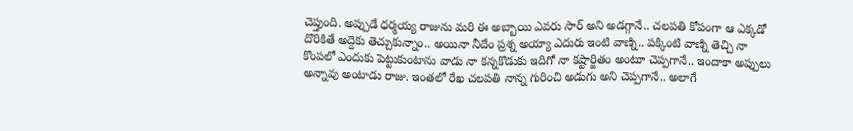చెప్తుంది. అప్పుడే ధర్మయ్య రాజును మరి ఈ అబ్బాయి ఎవరు సార్ అని అడగ్గానే.. చలపతి కోపంగా ఆ ఎక్కడో దొరికితే అద్దెకు తెచ్చుకున్నాం.. అయినా నీదేం ప్రశ్న అయ్యా ఎదురు ఇంటి వాణ్ని.. పక్కింటి వాణ్ని తెచ్చి నా కొంపలో ఎందుకు పెట్టుకుంటాను వాడు నా కన్నకొడుకు ఇదిగో నా కష్టార్జితం అంటూ చెప్పగానే.. ఇందాకా అప్పులు అన్నావు అంటాడు రాజు. ఇంతలో రేఖ చలపతి నాన్న గురించి అడుగు అని చెప్పగానే.. అలాగే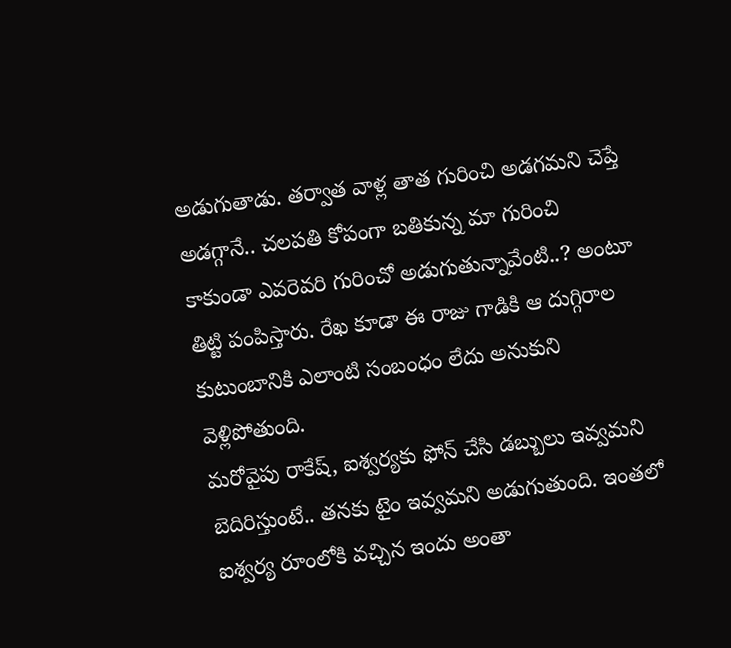అడుగుతాడు. తర్వాత వాళ్ల తాత గురించి అడగమని చెప్తే అడగ్గానే.. చలపతి కోపంగా బతికున్న మా గురించి కాకుండా ఎవరెవరి గురించో అడుగుతున్నావేంటి..? అంటూ తిట్టి పంపిస్తారు. రేఖ కూడా ఈ రాజు గాడికి ఆ దుగ్గిరాల కుటుంబానికి ఎలాంటి సంబంధం లేదు అనుకుని వెళ్లిపోతుంది.
మరోవైపు రాకేష్, ఐశ్వర్యకు ఫోన్ చేసి డబ్బులు ఇవ్వమని బెదిరిస్తుంటే.. తనకు టైం ఇవ్వమని అడుగుతుంది. ఇంతలో ఐశ్వర్య రూంలోకి వచ్చిన ఇందు అంతా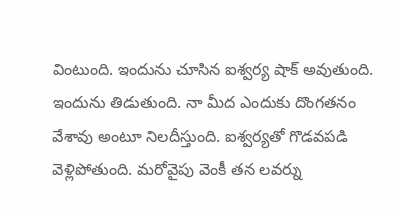వింటుంది. ఇందును చూసిన ఐశ్వర్య షాక్ అవుతుంది. ఇందును తిడుతుంది. నా మీద ఎందుకు దొంగతనం వేశావు అంటూ నిలదీస్తుంది. ఐశ్వర్యతో గొడవపడి వెళ్లిపోతుంది. మరోవైపు వెంకీ తన లవర్ను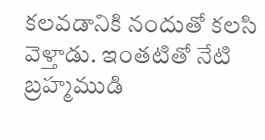కలవడానికి నందుతో కలసి వెళ్తాడు. ఇంతటితో నేటి బ్రహ్మముడి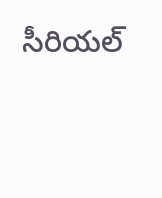సీరియల్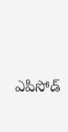ఎపిసోడ్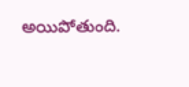అయిపోతుంది.